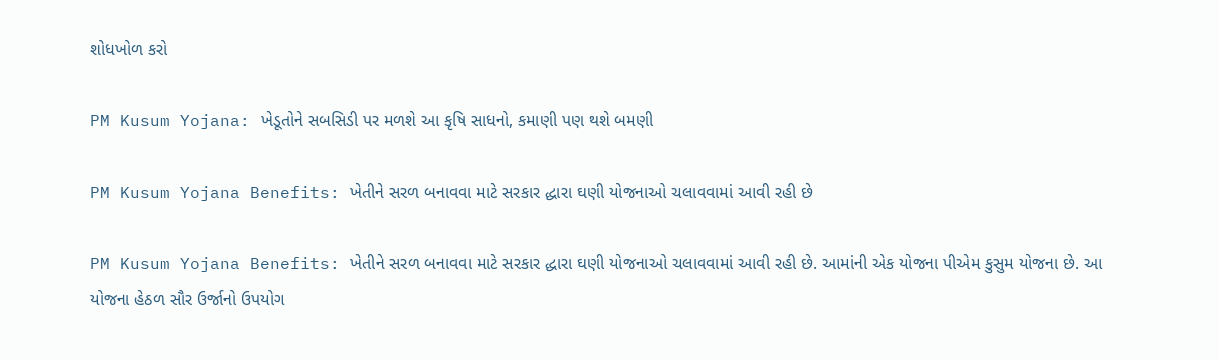શોધખોળ કરો

PM Kusum Yojana: ખેડૂતોને સબસિડી પર મળશે આ કૃષિ સાધનો, કમાણી પણ થશે બમણી

PM Kusum Yojana Benefits: ખેતીને સરળ બનાવવા માટે સરકાર દ્ધારા ઘણી યોજનાઓ ચલાવવામાં આવી રહી છે

PM Kusum Yojana Benefits: ખેતીને સરળ બનાવવા માટે સરકાર દ્ધારા ઘણી યોજનાઓ ચલાવવામાં આવી રહી છે. આમાંની એક યોજના પીએમ કુસુમ યોજના છે. આ યોજના હેઠળ સૌર ઉર્જાનો ઉપયોગ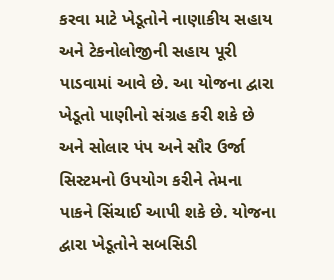કરવા માટે ખેડૂતોને નાણાકીય સહાય અને ટેકનોલોજીની સહાય પૂરી પાડવામાં આવે છે. આ યોજના દ્વારા ખેડૂતો પાણીનો સંગ્રહ કરી શકે છે અને સોલાર પંપ અને સૌર ઉર્જા સિસ્ટમનો ઉપયોગ કરીને તેમના પાકને સિંચાઈ આપી શકે છે. યોજના દ્વારા ખેડૂતોને સબસિડી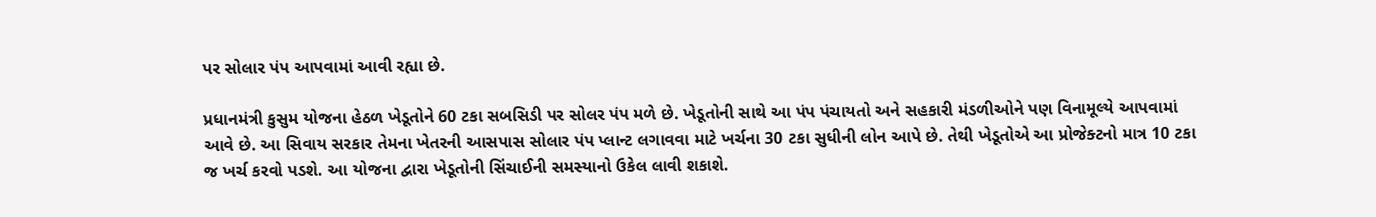પર સોલાર પંપ આપવામાં આવી રહ્યા છે.

પ્રધાનમંત્રી કુસુમ યોજના હેઠળ ખેડૂતોને 60 ટકા સબસિડી પર સોલર પંપ મળે છે. ખેડૂતોની સાથે આ પંપ પંચાયતો અને સહકારી મંડળીઓને પણ વિનામૂલ્યે આપવામાં આવે છે. આ સિવાય સરકાર તેમના ખેતરની આસપાસ સોલાર પંપ પ્લાન્ટ લગાવવા માટે ખર્ચના 30 ટકા સુધીની લોન આપે છે. તેથી ખેડૂતોએ આ પ્રોજેક્ટનો માત્ર 10 ટકા જ ખર્ચ કરવો પડશે. આ યોજના દ્વારા ખેડૂતોની સિંચાઈની સમસ્યાનો ઉકેલ લાવી શકાશે.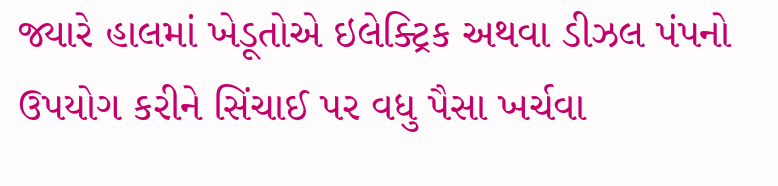જ્યારે હાલમાં ખેડૂતોએ ઇલેક્ટ્રિક અથવા ડીઝલ પંપનો ઉપયોગ કરીને સિંચાઈ પર વધુ પૈસા ખર્ચવા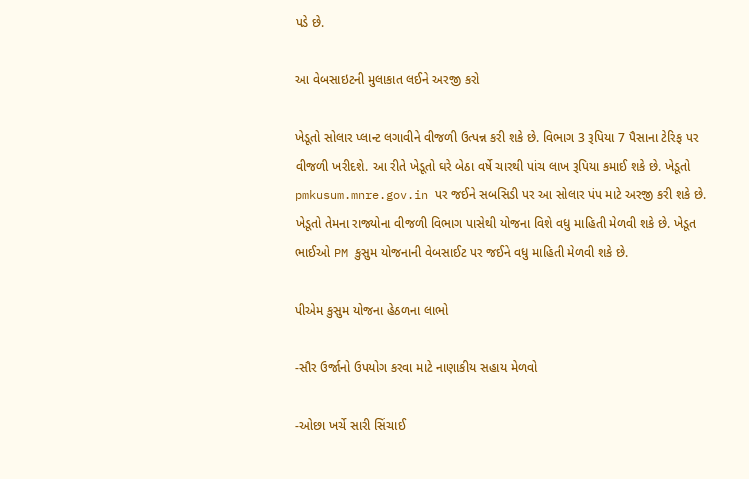પડે છે.

આ વેબસાઇટની મુલાકાત લઈને અરજી કરો

ખેડૂતો સોલાર પ્લાન્ટ લગાવીને વીજળી ઉત્પન્ન કરી શકે છે. વિભાગ 3 રૂપિયા 7 પૈસાના ટેરિફ પર વીજળી ખરીદશે. આ રીતે ખેડૂતો ઘરે બેઠા વર્ષે ચારથી પાંચ લાખ રૂપિયા કમાઈ શકે છે. ખેડૂતો pmkusum.mnre.gov.in પર જઈને સબસિડી પર આ સોલાર પંપ માટે અરજી કરી શકે છે. ખેડૂતો તેમના રાજ્યોના વીજળી વિભાગ પાસેથી યોજના વિશે વધુ માહિતી મેળવી શકે છે. ખેડૂત ભાઈઓ PM કુસુમ યોજનાની વેબસાઈટ પર જઈને વધુ માહિતી મેળવી શકે છે.

પીએમ કુસુમ યોજના હેઠળના લાભો

-સૌર ઉર્જાનો ઉપયોગ કરવા માટે નાણાકીય સહાય મેળવો

-ઓછા ખર્ચે સારી સિંચાઈ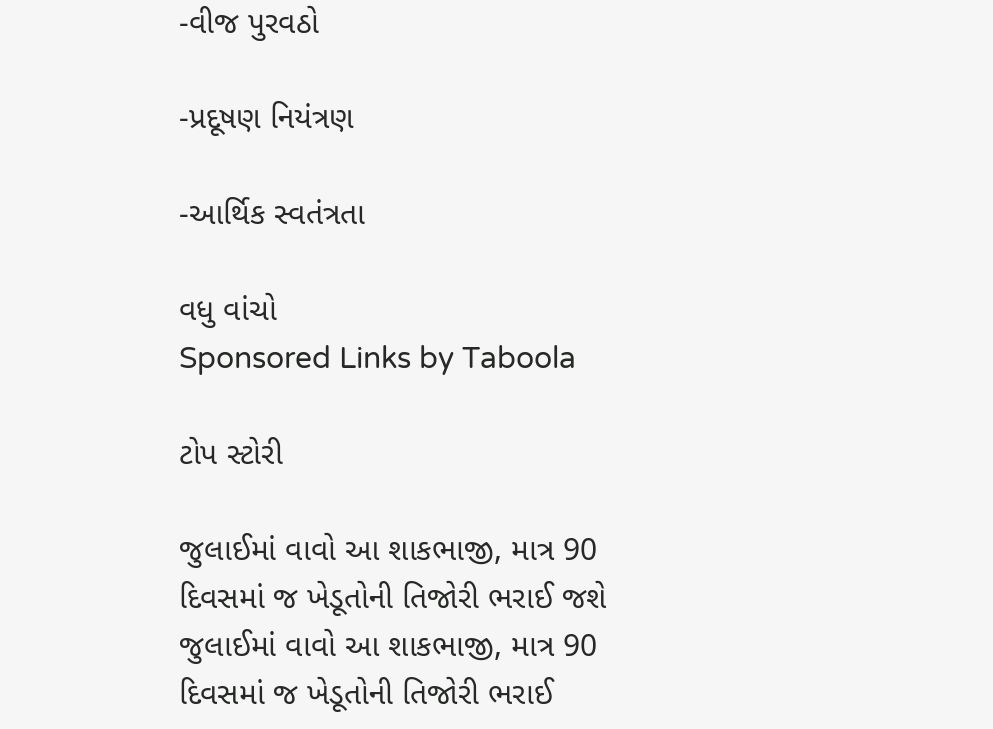-વીજ પુરવઠો

-પ્રદૂષણ નિયંત્રણ

-આર્થિક સ્વતંત્રતા

વધુ વાંચો
Sponsored Links by Taboola

ટોપ સ્ટોરી

જુલાઈમાં વાવો આ શાકભાજી, માત્ર 90 દિવસમાં જ ખેડૂતોની તિજોરી ભરાઈ જશે
જુલાઈમાં વાવો આ શાકભાજી, માત્ર 90 દિવસમાં જ ખેડૂતોની તિજોરી ભરાઈ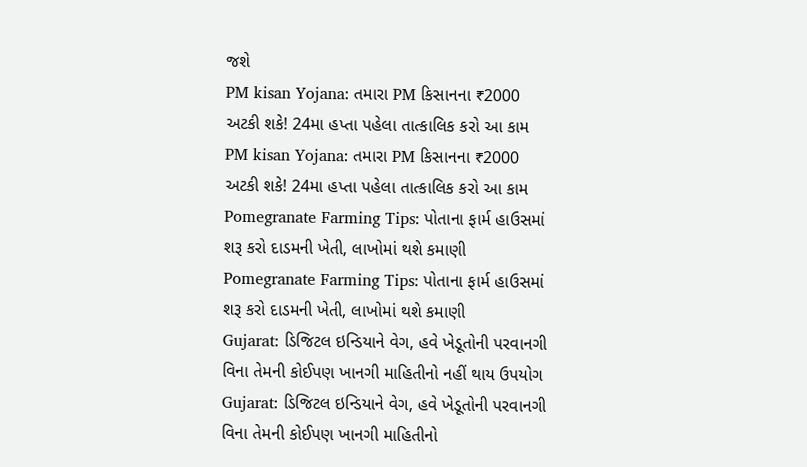જશે
PM kisan Yojana: તમારા PM કિસાનના ₹2000 અટકી શકે! 24મા હપ્તા પહેલા તાત્કાલિક કરો આ કામ
PM kisan Yojana: તમારા PM કિસાનના ₹2000 અટકી શકે! 24મા હપ્તા પહેલા તાત્કાલિક કરો આ કામ
Pomegranate Farming Tips: પોતાના ફાર્મ હાઉસમાં શરૂ કરો દાડમની ખેતી, લાખોમાં થશે કમાણી
Pomegranate Farming Tips: પોતાના ફાર્મ હાઉસમાં શરૂ કરો દાડમની ખેતી, લાખોમાં થશે કમાણી
Gujarat: ડિજિટલ ઇન્ડિયાને વેગ, હવે ખેડૂતોની પરવાનગી વિના તેમની કોઈપણ ખાનગી માહિતીનો નહીં થાય ઉપયોગ
Gujarat: ડિજિટલ ઇન્ડિયાને વેગ, હવે ખેડૂતોની પરવાનગી વિના તેમની કોઈપણ ખાનગી માહિતીનો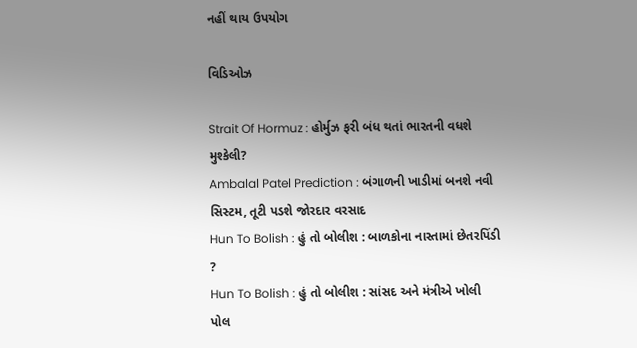નહીં થાય ઉપયોગ

વિડિઓઝ

Strait Of Hormuz : હોર્મુઝ ફરી બંધ થતાં ભારતની વધશે મુશ્કેલી?
Ambalal Patel Prediction : બંગાળની ખાડીમાં બનશે નવી સિસ્ટમ, તૂટી પડશે જોરદાર વરસાદ
Hun To Bolish : હું તો બોલીશ : બાળકોના નાસ્તામાં છેતરપિંડી ?
Hun To Bolish : હું તો બોલીશ : સાંસદ અને મંત્રીએ ખોલી પોલ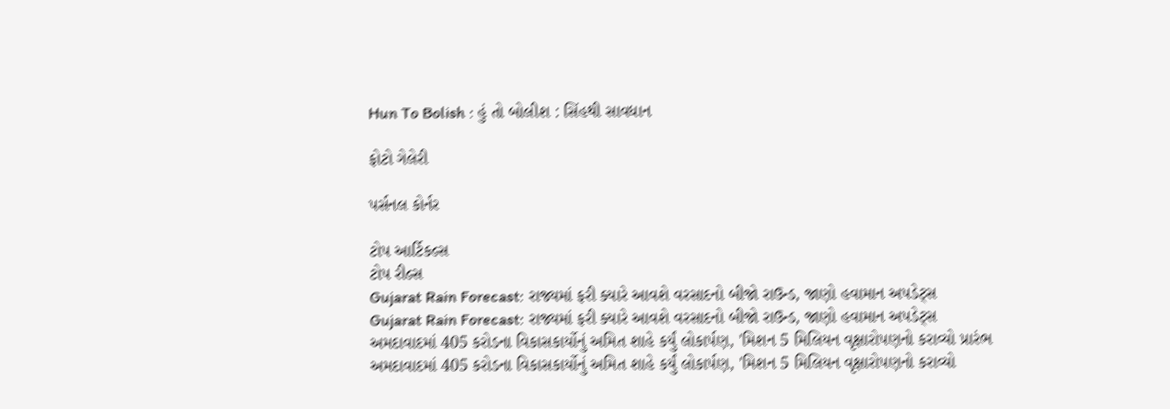Hun To Bolish : હું તો બોલીશ : સિંહથી સાવધાન

ફોટો ગેલેરી

પર્સનલ કોર્નર

ટોપ આર્ટિકલ્સ
ટોપ રીલ્સ
Gujarat Rain Forecast: રાજ્યમાં ફરી ક્યારે આવશે વરસાદનો બીજો રાઉન્ડ, જાણો હવામાન અપડેટ્સ
Gujarat Rain Forecast: રાજ્યમાં ફરી ક્યારે આવશે વરસાદનો બીજો રાઉન્ડ, જાણો હવામાન અપડેટ્સ
અમદાવાદમાં 405 કરોડના વિકાસકાર્યોનું અમિત શાહે કર્યું લોકાર્પણ, 'મિશન 5 મિલિયન વૃક્ષારોપણનો કરાવ્યો પ્રારંભ
અમદાવાદમાં 405 કરોડના વિકાસકાર્યોનું અમિત શાહે કર્યું લોકાર્પણ, 'મિશન 5 મિલિયન વૃક્ષારોપણનો કરાવ્યો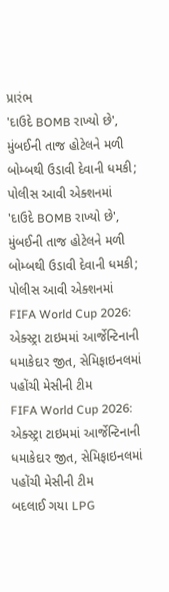પ્રારંભ
'દાઉદે BOMB રાખ્યો છે', મુંબઈની તાજ હોટેલને મળી બોમ્બથી ઉડાવી દેવાની ધમકી; પોલીસ આવી એક્શનમાં
'દાઉદે BOMB રાખ્યો છે', મુંબઈની તાજ હોટેલને મળી બોમ્બથી ઉડાવી દેવાની ધમકી; પોલીસ આવી એક્શનમાં
FIFA World Cup 2026: એક્સ્ટ્રા ટાઇમમાં આર્જેન્ટિનાની ધમાકેદાર જીત, સેમિફાઇનલમાં પહોંચી મેસીની ટીમ
FIFA World Cup 2026: એક્સ્ટ્રા ટાઇમમાં આર્જેન્ટિનાની ધમાકેદાર જીત, સેમિફાઇનલમાં પહોંચી મેસીની ટીમ
બદલાઈ ગયા LPG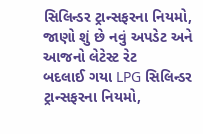સિલિન્ડર ટ્રાન્સફરના નિયમો, જાણો શું છે નવું અપડેટ અને આજનો લેટેસ્ટ રેટ
બદલાઈ ગયા LPG સિલિન્ડર ટ્રાન્સફરના નિયમો,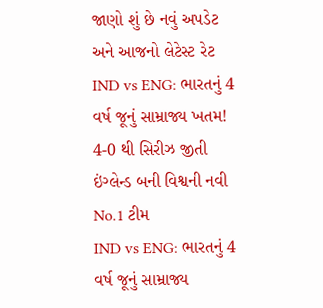જાણો શું છે નવું અપડેટ અને આજનો લેટેસ્ટ રેટ
IND vs ENG: ભારતનું 4 વર્ષ જૂનું સામ્રાજ્ય ખતમ! 4-0 થી સિરીઝ જીતી ઇંગ્લેન્ડ બની વિશ્વની નવી No.1 ટીમ
IND vs ENG: ભારતનું 4 વર્ષ જૂનું સામ્રાજ્ય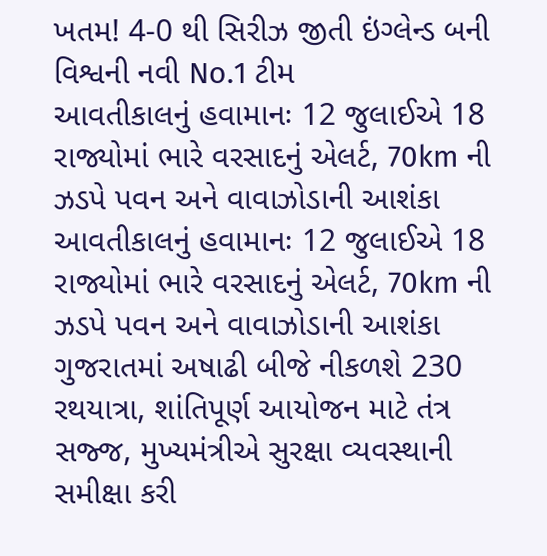ખતમ! 4-0 થી સિરીઝ જીતી ઇંગ્લેન્ડ બની વિશ્વની નવી No.1 ટીમ
આવતીકાલનું હવામાનઃ 12 જુલાઈએ 18 રાજ્યોમાં ભારે વરસાદનું એલર્ટ, 70km ની ઝડપે પવન અને વાવાઝોડાની આશંકા
આવતીકાલનું હવામાનઃ 12 જુલાઈએ 18 રાજ્યોમાં ભારે વરસાદનું એલર્ટ, 70km ની ઝડપે પવન અને વાવાઝોડાની આશંકા
ગુજરાતમાં અષાઢી બીજે નીકળશે 230 રથયાત્રા, શાંતિપૂર્ણ આયોજન માટે તંત્ર સજ્જ, મુખ્યમંત્રીએ સુરક્ષા વ્યવસ્થાની સમીક્ષા કરી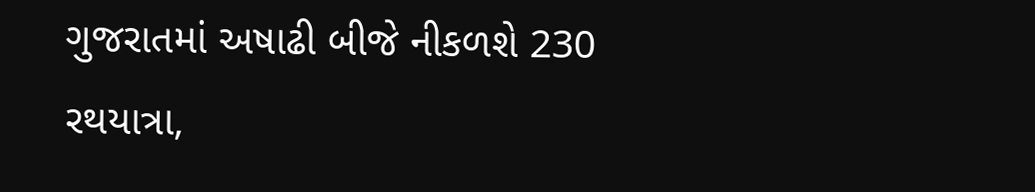ગુજરાતમાં અષાઢી બીજે નીકળશે 230 રથયાત્રા,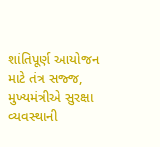શાંતિપૂર્ણ આયોજન માટે તંત્ર સજ્જ, મુખ્યમંત્રીએ સુરક્ષા વ્યવસ્થાની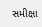સમીક્ષા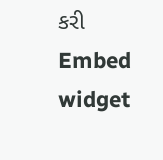કરી
Embed widget